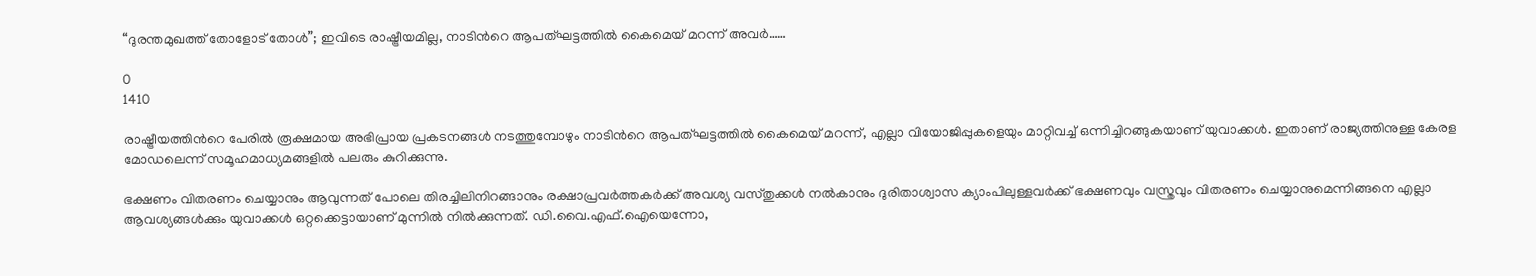“ദുരന്തമുഖത്ത് തോളോട് തോള്‍”; ഇവിടെ രാഷ്ട്രീയമില്ല, നാടിന്‍റെ ആപത്ഘട്ടത്തില്‍ കൈമെയ് മറന്ന് അവർ……

0
1410

രാഷ്ട്രീയത്തിന്‍റെ പേരില്‍ രൂക്ഷമായ അഭിപ്രായ പ്രകടനങ്ങള്‍ നടത്തുമ്പോഴും നാടിന്‍റെ ആപത്ഘട്ടത്തില്‍ കൈമെയ് മറന്ന്, എല്ലാ വിയോജിപ്പുകളെയും മാറ്റിവച്ച് ഒന്നിച്ചിറങ്ങുകയാണ് യുവാക്കള്‍. ഇതാണ് രാജ്യത്തിനുള്ള കേരള മോഡലെന്ന് സമൂഹമാധ്യമങ്ങളില്‍ പലരും കുറിക്കുന്നു.

ഭക്ഷണം വിതരണം ചെയ്യാനും ആവുന്നത് പോലെ തിരച്ചിലിനിറങ്ങാനും രക്ഷാപ്രവര്‍ത്തകര്‍ക്ക് അവശ്യ വസ്തുക്കള്‍ നല്‍കാനും ദുരിതാശ്വാസ ക്യാംപിലുള്ളവര്‍ക്ക് ഭക്ഷണവും വസ്ത്രവും വിതരണം ചെയ്യാനുമെന്നിങ്ങനെ എല്ലാ ആവശ്യങ്ങള്‍ക്കും യുവാക്കള്‍ ഒറ്റക്കെട്ടായാണ് മുന്നില്‍ നില്‍ക്കുന്നത്. ഡി.വൈ.എഫ്.ഐയെന്നോ,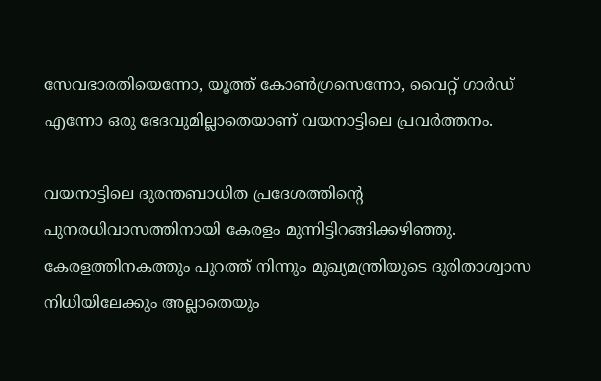സേവഭാരതിയെന്നോ, യൂത്ത് കോണ്‍ഗ്രസെന്നോ, വൈറ്റ് ഗാർഡ് എന്നോ ഒരു ഭേദവുമില്ലാതെയാണ് വയനാട്ടിലെ പ്രവര്‍ത്തനം.

വയനാട്ടിലെ ദുരന്തബാധിത പ്രദേശത്തിന്‍റെ പുനരധിവാസത്തിനായി കേരളം മുന്നിട്ടിറങ്ങിക്കഴിഞ്ഞു. കേരളത്തിനകത്തും പുറത്ത് നിന്നും മുഖ്യമന്ത്രിയുടെ ദുരിതാശ്വാസ നിധിയിലേക്കും അല്ലാതെയും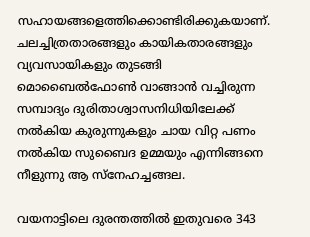സഹായങ്ങളെത്തിക്കൊണ്ടിരിക്കുകയാണ്. ചലച്ചിത്രതാരങ്ങളും കായികതാരങ്ങളും വ്യവസായികളും തുടങ്ങി മൊബൈല്‍ഫോണ്‍ വാങ്ങാന്‍ വച്ചിരുന്ന സമ്പാദ്യം ദുരിതാശ്വാസനിധിയിലേക്ക് നല്‍കിയ കുരുന്നുകളും ചായ വിറ്റ പണം നല്‍കിയ സുബൈദ ഉമ്മയും എന്നിങ്ങനെ നീളുന്നു ആ സ്നേഹച്ചങ്ങല.

വയനാട്ടിലെ ദുരന്തത്തില്‍ ഇതുവരെ 343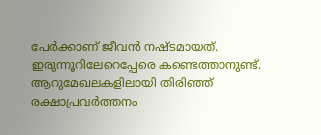പേര്‍ക്കാണ് ജീവന്‍ നഷ്ടമായത്. ഇരുന്നൂറിലേറെപ്പേരെ കണ്ടെത്താനുണ്ട്. ആറുമേഖലകളിലായി തിരിഞ്ഞ് രക്ഷാപ്രവര്‍ത്തനം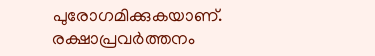പുരോഗമിക്കുകയാണ്.  രക്ഷാപ്രവര്‍ത്തനം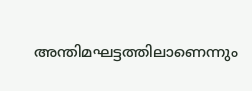അന്തിമഘട്ടത്തിലാണെന്നും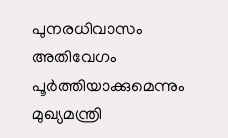പുനരധിവാസം അതിവേഗം പൂര്‍ത്തിയാക്കുമെന്നും മുഖ്യമന്ത്രി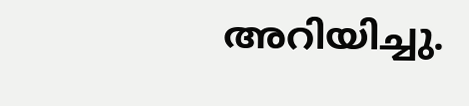അറിയിച്ചു.